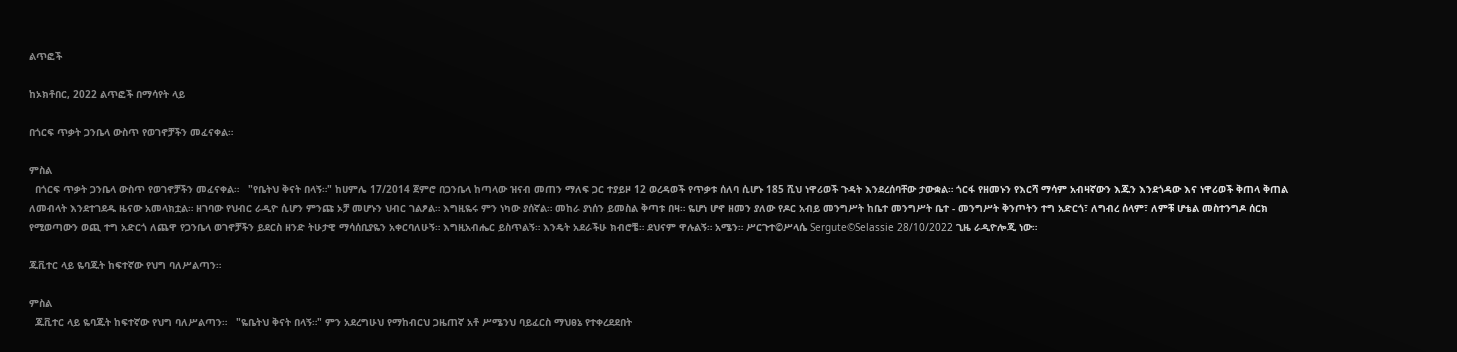ልጥፎች

ከኦክቶበር, 2022 ልጥፎች በማሳየት ላይ

በጎርፍ ጥቃት ጋንቤላ ውስጥ የወገኖቻችን መፈናቀል።

ምስል
  በጎርፍ ጥቃት ጋንቤላ ውስጥ የወገኖቻችን መፈናቀል።   "የቤትህ ቅናት በላኝ።" ከሀምሌ 17/2014 ጀምሮ በጋንቤላ ከጣላው ዝናብ መጠን ማለፍ ጋር ተያይዞ 12 ወረዳወች የጥቃቱ ሰለባ ሲሆኑ 185 ሺህ ነዋሪወች ጉዳት እንደረሰባቸው ታውቋል። ጎርፋ የዘመኑን የእርሻ ማሳም አብዛኛውን እጁን እንደጎዳው እና ነዋሪወች ቅጠላ ቅጠል ለመብላት እንደተገደዱ ዜናው አመላክቷል። ዘገባው የህብር ራዲዮ ሲሆን ምንጩ ኦቻ መሆኑን ህብር ገልፆል። እግዚዬሩ ምን ነካው ያሰኛል። መከራ ያነሰን ይመስል ቅጣቱ በዛ። ዬሆነ ሆኖ ዘመን ያለው የዶር አብይ መንግሥት ከቤተ መንግሥት ቤተ - መንግሥት ቅንጦትን ተግ አድርጎ፣ ለግብረ ሰላም፣ ለምቹ ሆቴል መስተንግዶ ሰርክ የሚወጣውን ወጪ ተግ አድርጎ ለጨዋ የጋንቤላ ወገኖቻችን ይደርስ ዘንድ ትሁታዊ ማሳሰቢያዬን አቀርባለሁኝ። እግዚአብሔር ይስጥልኝ። እንዴት አደራችሁ ክብሮቼ። ደህናም ዋሉልኝ። አሜን። ሥርጉተ©ሥላሴ Sergute©Selassie 28/10/2022 ጊዜ ራዲዮሎጂ ነው።

ጁቪተር ላይ ዬባጁት ከፍተኛው የህግ ባለሥልጣን።

ምስል
  ጁቪተር ላይ ዬባጁት ከፍተኛው የህግ ባለሥልጣን።   "ዬቤትህ ቅናት በላኝ።" ምን አደረግሁህ የማከብርህ ጋዜጠኛ አቶ ሥሜንህ ባይፈርስ ማህፀኔ የተቀረደደበት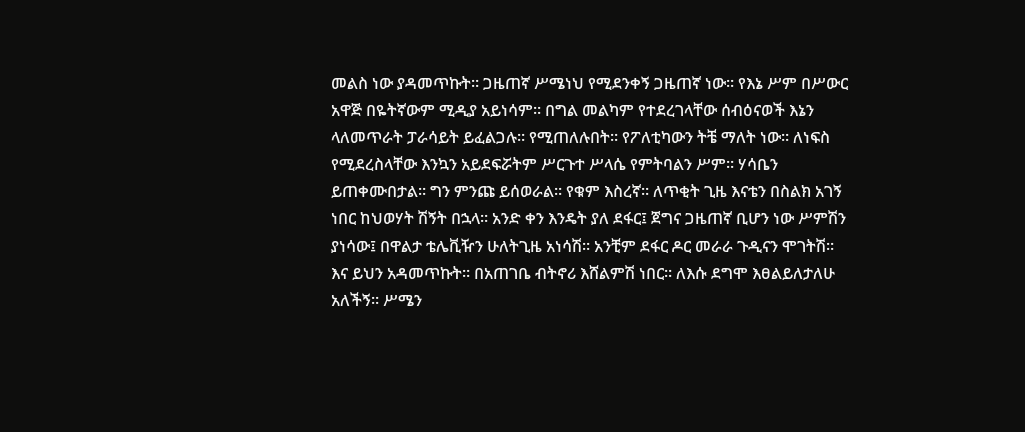መልስ ነው ያዳመጥኩት። ጋዜጠኛ ሥሜነህ የሚደንቀኝ ጋዜጠኛ ነው። የእኔ ሥም በሥውር አዋጅ በዬትኛውም ሚዲያ አይነሳም። በግል መልካም የተደረገላቸው ሰብዕናወች እኔን ላለመጥራት ፓራሳይት ይፈልጋሉ። የሚጠለሉበት። የፖለቲካውን ትቼ ማለት ነው። ለነፍስ የሚደረስላቸው እንኳን አይደፍሯትም ሥርጉተ ሥላሴ የምትባልን ሥም። ሃሳቤን ይጠቀሙበታል። ግን ምንጩ ይሰወራል። የቁም እስረኛ። ለጥቂት ጊዜ እናቴን በስልክ አገኝ ነበር ከህወሃት ሽኝት በኋላ። አንድ ቀን እንዴት ያለ ደፋር፤ ጀግና ጋዜጠኛ ቢሆን ነው ሥምሽን ያነሳው፤ በዋልታ ቴሌቪዥን ሁለትጊዜ አነሳሽ። አንቺም ደፋር ዶር መራራ ጉዲናን ሞገትሽ። እና ይህን አዳመጥኩት። በአጠገቤ ብትኖሪ እሸልምሽ ነበር። ለእሱ ደግሞ እፀልይለታለሁ አለችኝ። ሥሜን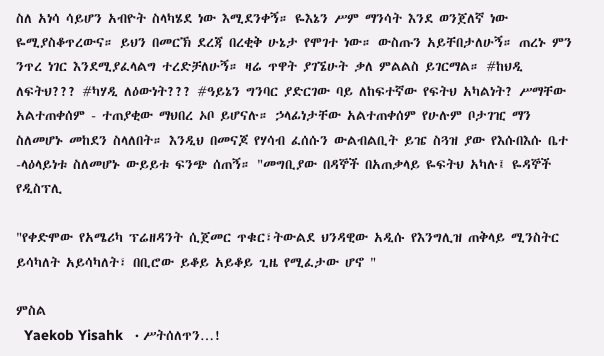ስለ አነሳ ሳይሆን አብዮት ስላካሄደ ነው እሚደንቀኝ። ዬእኔን ሥም ማንሳት እንደ ወንጀለኛ ነው ዬሚያስቆጥረውና። ይህን በመርኽ ደረጃ በረቂቅ ሁኔታ የሞገተ ነው። ውስጡን አይቸበታለሁኝ። ጠረኑ ምን ንጥረ ነገር እንደሚያፈላልግ ተረድቻለሁኝ። ዛሬ ጥዋት ያገኜሁት ቃለ ምልልስ ይገርማል። #ከህዲ ለፍትህ??? #ካሃዲ ለዕውነት??? #ዓይኔን ግንባር ያድርገው ባይ ለከፍተኛው የፍትህ አካልነት? ሥማቸው አልተጠቀሰም - ተጠያቂው ማህበረ ኦቦ ይሆናሉ። ኃላፊነታቸው አልተጠቀሰም የሁሉም ቦታገዢ ማን ስለመሆኑ መከደን ስላለበት። እንዲህ በመናጆ የሃሳብ ፈሰሱን ውልብልቢት ይዤ ስጓዝ ያው የእሱበእሱ ቤተ -ላዕላይነቱ ስለመሆኑ ውይይቱ ፍንጭ ሰጠኝ። "መግቢያው በዳኞች በአጠቃላይ ዬፍትህ አካሉ፤ ዬዳኞች የዲስፕሊ

"የቀድሞው የአሜሪካ ፕሬዘዳንት ሲጀመር ጥቁር፣ትውልደ ህንዳዊው አዲሱ የእንግሊዝ ጠቅላይ ሚንስትር ይሳካለት አይሳካለት፣ በቢሮው ይቆይ አይቆይ ጊዜ የሚፈታው ሆኖ "

ምስል
  Yaekob Yisahk   · ሥትሰለጥን…!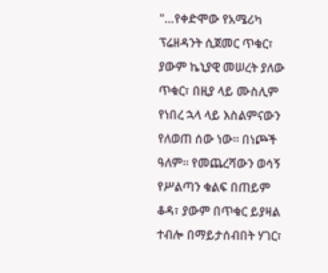"…የቀድሞው የአሜሪካ ፕሬዘዳንት ሲጀመር ጥቁር፣ ያውም ኬኒያዊ መሠረት ያለው ጥቁር፣ በዚያ ላይ ሙስሊም የነበረ ኋላ ላይ እስልምናውን የለወጠ ሰው ነው። በነጮች ዓለም። የመጨረሻውን ወሳኝ የሥልጣን ቁልፍ በጠይም ቆዳ፣ ያውም በጥቁር ይያዛል ተብሎ በማይታሰብበት ሃገር፣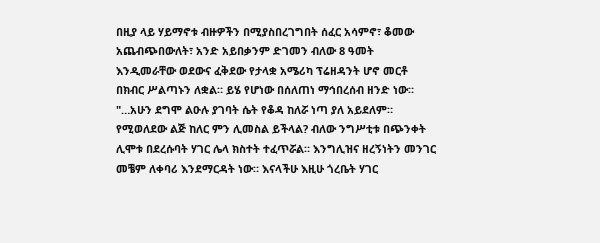በዚያ ላይ ሃይማኖቱ ብዙዎችን በሚያስበረገግበት ሰፈር አሳምኖ፣ ቆመው አጨብጭበውለት፣ አንድ አይበቃንም ድገመን ብለው 8 ዓመት እንዲመራቸው ወደውና ፈቅደው የታላቋ አሜሪካ ፕሬዘዳንት ሆኖ መርቶ በክብር ሥልጣኑን ለቋል። ይሄ የሆነው በሰለጠነ ማኅበረሰብ ዘንድ ነው። "…አሁን ደግሞ ልዑሉ ያገባት ሴት የቆዳ ከለሯ ነጣ ያለ አይደለም። የሚወለደው ልጅ ከለር ምን ሊመስል ይችላል? ብለው ንግሥቲቱ በጭንቀት ሊሞቱ በደረሱባት ሃገር ሌላ ክስተት ተፈጥሯል። እንግሊዝና ዘረኝነትን መንገር መቼም ለቀባሪ እንደማርዳት ነው። እናላችሁ እዚሁ ጎረቤት ሃገር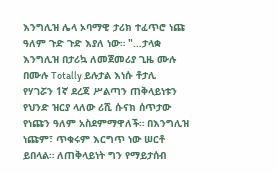እንግሊዝ ሌላ ኦባማዊ ታሪክ ተፈጥሮ ነጩ ዓለም ጉድ ጉድ እያለ ነው። "…ታላቋ እንግሊዝ በታሪኳ ለመጀመሪያ ጊዜ ሙሉ በሙሉ Totally ይሉታል እነሱ ቶታሊ የሃገሯን 1ኛ ደረጃ ሥልጣን ጠቅላይነቱን የህንድ ዝርያ ላለው ሪሺ ሱናክ ሰጥታው የነጩን ዓለም አስደምማዋለች። በእንግሊዝ ነጩም፣ ጥቁሩም እርግጥ ነው ሠርቶ ይበላል። ለጠቅላይነት ግን የማይታሰብ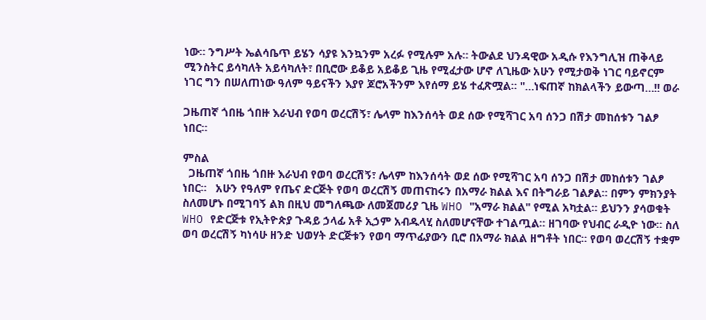ነው። ንግሥት ኤልሳቤጥ ይሄን ሳያዩ እንኳንም አረፉ የሚሉም አሉ። ትውልደ ህንዳዊው አዲሱ የእንግሊዝ ጠቅላይ ሚንስትር ይሳካለት አይሳካለት፣ በቢሮው ይቆይ አይቆይ ጊዜ የሚፈታው ሆኖ ለጊዜው አሁን የሚታወቅ ነገር ባይኖርም ነገር ግን በሠለጠነው ዓለም ዓይናችን እያየ ጆሮአችንም እየሰማ ይሄ ተፈጽሟል። "…ነፍጠኛ ከክልላችን ይውጣ…!! ወራ

ጋዜጠኛ ጎበዜ ጎበዙ እራህብ የወባ ወረርሽኝ፣ ሌላም ከእንሰሳት ወደ ሰው የሚሻገር አባ ሰንጋ በሽታ መከሰቱን ገልፆ ነበር።

ምስል
  ጋዜጠኛ ጎበዜ ጎበዙ እራህብ የወባ ወረርሽኝ፣ ሌላም ከእንሰሳት ወደ ሰው የሚሻገር አባ ሰንጋ በሽታ መከሰቱን ገልፆ ነበር።   አሁን የዓለም የጤና ድርጅት የወባ ወረርሽኝ መጠናከሩን በአማራ ክልል እና በትግራይ ገልፆል። በምን ምክንያት ስለመሆኑ በሚገባኝ ልክ በዚህ መግለጫው ለመጀመሪያ ጊዜ WHO "አማራ ክልል" የሚል አካቷል። ይህንን ያሳወቁት WHO የድርጅቱ የኢትዮጵያ ጉዳይ ኃላፊ አቶ ኢኃም አብዱላሂ ስለመሆናቸው ተገልጧል። ዘገባው የህብር ራዲዮ ነው። ስለ ወባ ወረርሽኝ ካነሳሁ ዘንድ ህወሃት ድርጅቱን የወባ ማጥፊያውን ቢሮ በአማራ ክልል ዘግቶት ነበር። የወባ ወረርሽኝ ተቋም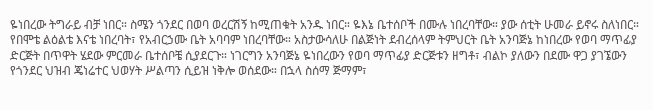ዬነበረው ትግራይ ብቻ ነበር። ስሜን ጎንደር በወባ ወረርሽኝ ከሚጠቁት አንዱ ነበር። ዬእኔ ቤተሰቦች በሙሉ ነበረባቸው። ያው ሰቲት ሁመራ ይኖሩ ስለነበር። የበሞቴ ልዕልቴ እናቴ ነበረባት፣ የአብርኃሙ ቤት አባባም ነበረባቸው። አስታውሳለሁ በልጅነት ደብረሰላም ትምህርት ቤት አንባጅኔ ከነበረው የወባ ማጥፊያ ድርጅት በጥዋት ሄደው ምርመራ ቤተሰቦቼ ሲያደርጉ። ነገርግን አንባጅኔ ዬነበረውን የወባ ማጥፊያ ድርጅቱን ዘግቶ፣ ብልኮ ያለውን በደሙ ዋጋ ያገኜውን የጎንደር ህዝብ ጄነሬተር ህወሃት ሥልጣን ሲይዝ ነቅሎ ወሰደው። በኋላ ስሰማ ጅማም፣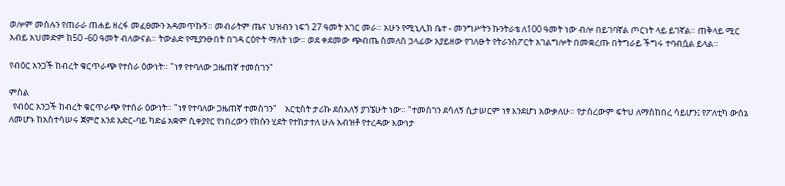ወሎም መሰሉን የጠራራ ጠሐይ ዘረፋ መፈፀሙን አዳመጥኩኝ። መብራትም ጤና ህዝብን ነፍጎ 27 ዓመት አገር መራ። አሁን የሚኒሊክ ቤተ - መንግሥትን ኩንትራቴ ለ100 ዓመት ነው ብሎ በይገባኛል ጦርነት ላይ ይገኛል። ጠቅላይ ሚር አብይ አህመድም ከ50 -60 ዓመት ብለውናል። ትውልድ የሚያንፁበት በገዳ ርዕዮት ማለት ነው። ወደ ቀደመው ጭብጤ ስመለስ ኃላፊው አያይዘው የገለፁት የትራንስፖርት አገልግሎት በመቋረጡ በትግራይ ችግሩ ተባብሷል ይላል።

የብዕር አንጋች ከብረት ቁርጥራጭ የተሰራ ዕውነት። "ነፃ የተባለው ጋዜጠኛ ተመስገን"

ምስል
  የብዕር አንጋች ከብረት ቁርጥራጭ የተሰራ ዕውነት። "ነፃ የተባለው ጋዜጠኛ ተመስገን"    አርቲስት ታሪኩ ደስአለኝ ያገኜሁት ነው። "ተመስገን ደሳለኝ ሲታሠርም ነፃ እንደሆነ አውቃለሁ። የታሰረውም ፍትህ ለማስከበረ ሳይሆን፤ የፖለቲካ ውሰኔ ለመሆኑ ከአስተሳሠሩ ጀምሮ እንደ አድር-ባይ ካድሬ አቋም ሲቀያየር የነበረውን የክሱን ሂደት የተከታተለ ሁሉ አብዝቶ የተረዳው እውነታ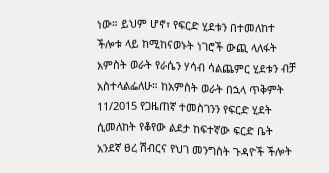ነው። ይህም ሆኖ፣ የፍርድ ሂደቱን በተመለከተ ችሎቱ ላይ ከሚከናወኑት ነገሮች ውጪ ላለፋት አምስት ወራት የራሴን ሃሳብ ሳልጨምር ሂደቱን ብቻ አስተላልፌለሁ። ከአምስት ወራት በኋላ ጥቅምት 11/2015 የጋዜጠኛ ተመስገንን የፍርድ ሂደት ሲመለከት የቆየው ልደታ ከፍተኛው ፍርድ ቤት አንደኛ ፀረ ሽብርና የህገ መንግስት ጉዳዮች ችሎት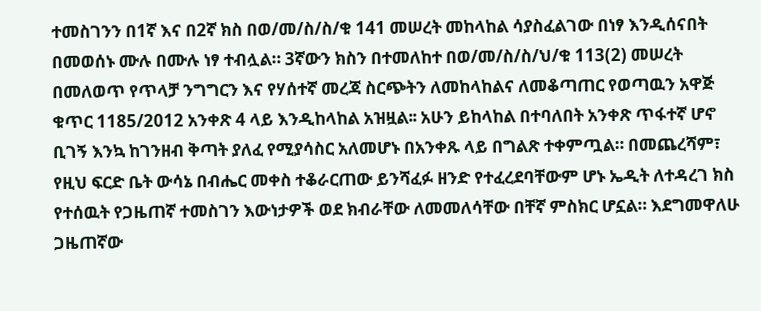ተመስገንን በ1ኛ እና በ2ኛ ክስ በወ/መ/ስ/ስ/ቁ 141 መሠረት መከላከል ሳያስፈልገው በነፃ እንዲሰናበት በመወሰኑ ሙሉ በሙሉ ነፃ ተብሏል። 3ኛውን ክስን በተመለከተ በወ/መ/ስ/ስ/ህ/ቁ 113(2) መሠረት በመለወጥ የጥላቻ ንግግርን እና የሃሰተኛ መረጃ ስርጭትን ለመከላከልና ለመቆጣጠር የወጣዉን አዋጅ ቁጥር 1185/2012 አንቀጽ 4 ላይ እንዲከላከል አዝዟል፡፡ አሁን ይከላከል በተባለበት አንቀጽ ጥፋተኛ ሆኖ ቢገኝ እንኳ ከገንዘብ ቅጣት ያለፈ የሚያሳስር አለመሆኑ በአንቀጹ ላይ በግልጽ ተቀምጧል። በመጨረሻም፣ የዚህ ፍርድ ቤት ውሳኔ በብሔር መቀስ ተቆራርጠው ይንሻፈፉ ዘንድ የተፈረደባቸውም ሆኑ ኤዲት ለተዳረገ ክስ የተሰዉት የጋዜጠኛ ተመስገን እውነታዎች ወደ ክብራቸው ለመመለሳቸው በቸኛ ምስክር ሆኗል። እደግመዋለሁ ጋዜጠኛው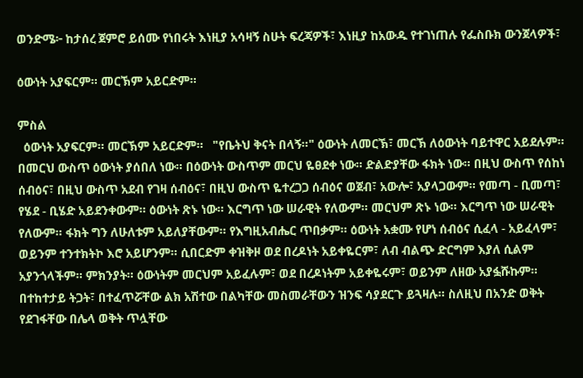ወንድሜ፦ ከታሰረ ጀምሮ ይሰሙ የነበሩት እነዚያ አሳዛኝ ስሁት ፍረጃዎች፣ እነዚያ ከአውዱ የተገነጠሉ የፌስቡክ ውንጀላዎች፣

ዕውነት አያፍርም። መርኽም አይርድም።

ምስል
  ዕውነት አያፍርም። መርኽም አይርድም።   "የቤትህ ቅናት በላኝ።" ዕውነት ለመርኽ፣ መርኽ ለዕውነት ባይተዋር አይደሉም። በመርህ ውስጥ ዕውነት ያሰበለ ነው። በዕውነት ውስጥም መርህ ዬፀደቀ ነው። ድልድያቸው ፋክት ነው። በዚህ ውስጥ የሰከነ ሰብዕና፣ በዚህ ውስጥ አደብ የገዛ ሰብዕና፣ በዚህ ውስጥ ዬተረጋጋ ሰብዕና ወጀብ፣ አውሎ፣ አያላጋውም። የመጣ - ቢመጣ፣ የሄደ - ቢሄድ አይደንቀውም። ዕውነት ጽኑ ነው። እርግጥ ነው ሠራዊት የለውም። መርህም ጽኑ ነው። እርግጥ ነው ሠራዊት የለውም። ፋክት ግን ለሁለቱም አይለያቸውም። የእግዚአብሔር ጥበቃም። ዕውነት አቋሙ የሆነ ሰብዕና ሲፈላ - አይፈላም፣ ወይንም ተንተክትኮ እሮ አይሆንም። ሲበርድም ቀዝቅዞ ወደ በረዶነት አይቀዬርም፣ ለብ ብልጭ ድርግም እያለ ሲልም አያንጎላችም። ምክንያት። ዕውነትም መርህም አይፈሉም፣ ወደ በረዶነትም አይቀዬሩም፣ ወይንም ለዘው አያፏሹኩም። በተከተታይ ትጋት፣ በተፈጥሯቸው ልክ አሽተው በልካቸው መስመራቸውን ዝንፍ ሳያደርጉ ይጓዛሉ። ስለዚህ በአንድ ወቅት የደገፋቸው በሌላ ወቅት ጥሏቸው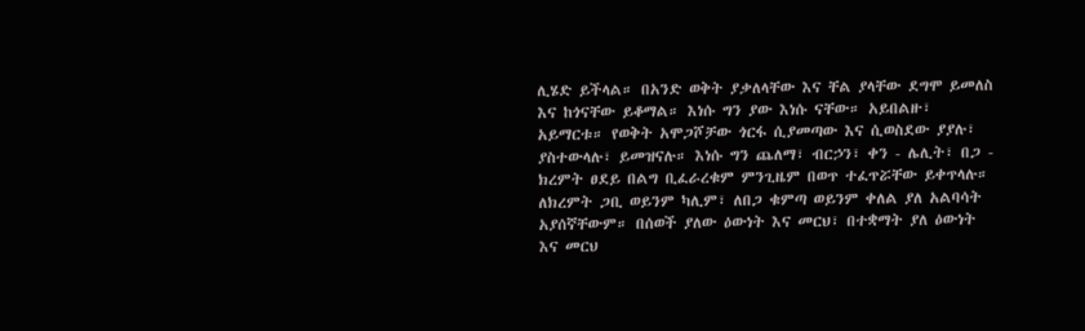ሊሄድ ይችላል። በአንድ ወቅት ያቃለላቸው እና ቸል ያላቸው ደግሞ ይመለስ እና ከጎናቸው ይቆማል። እነሱ ግን ያው እነሱ ናቸው። አይበልዙ፣ አይማርቱ። የወቅት አሞጋሾቻው ጎርፋ ሲያመጣው እና ሲወስደው ያያሉ፣ ያስተውላሉ፣ ይመዝናሉ። እነሱ ግን ጨለማ፣ ብርኃን፣ ቀን - ሌሊት፣ በጋ - ክረምት ፀደይ በልግ ቢፈራረቁም ምንጊዜም በወጥ ተፈጥሯቸው ይቀጥላሉ። ለክረምት ጋቢ ወይንም ካሊም፣ ለበጋ ቁምጣ ወይንም ቀለል ያለ አልባሳት አያሰኛቸውም። በሰወች ያለው ዕውነት እና መርህ፣ በተቋማት ያለ ዕውነት እና መርህ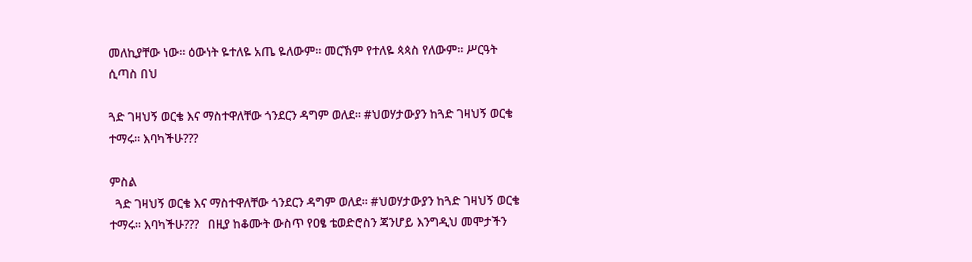መለኪያቸው ነው። ዕውነት ዬተለዬ አጤ ዬለውም። መርኽም የተለዬ ጳጳስ የለውም። ሥርዓት ሲጣስ በህ

ጓድ ገዛህኝ ወርቄ እና ማስተዋለቸው ጎንደርን ዳግም ወለደ። #ህወሃታውያን ከጓድ ገዛህኝ ወርቄ ተማሩ። እባካችሁ???

ምስል
  ጓድ ገዛህኝ ወርቄ እና ማስተዋለቸው ጎንደርን ዳግም ወለደ። #ህወሃታውያን ከጓድ ገዛህኝ ወርቄ ተማሩ። እባካችሁ???   በዚያ ከቆሙት ውስጥ የዐፄ ቴወድሮስን ጃንሆይ እንግዲህ መሞታችን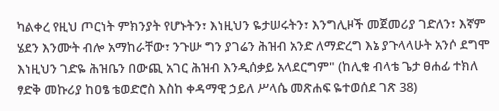ካልቀረ የዚህ ጦርነት ምክንያት የሆኑትን፣ እነዚህን ዬታሠሩትን፣ እንግሊዞች መጀመሪያ ገድለን፣ እኛም ሄደን እንሙት ብሎ አማከራቸው፣ ንጉሡ ግን ያገሬን ሕዝብ አንድ ለማድረግ እኔ ያጉላላሁት አንሶ ደግሞ እነዚህን ገድዬ ሕዝቤን በውጪ አገር ሕዝብ እንዲሰቃይ አላደርግም" (ከሊቁ ብላቴ ጌታ ፀሐፊ ተክለ ፃድቅ መኩሪያ ከዐፄ ቴወድሮስ እስከ ቀዳማዊ ኃይለ ሥላሴ መጽሐፍ ዬተወሰደ ገጽ 38)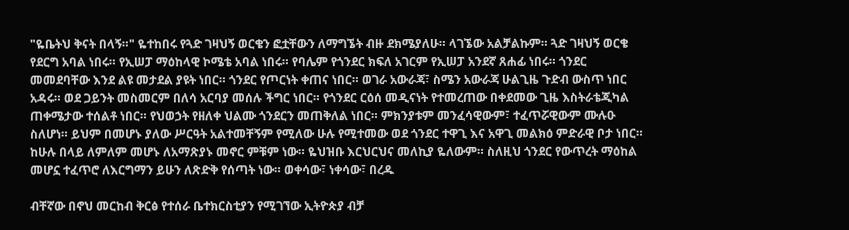"ዬቤትህ ቅናት በላኝ።" ዬተከበሩ የጓድ ገዛህኝ ወርቄን ፎቷቸውን ለማግኜት ብዙ ደክሜያለሁ። ላገኜው አልቻልኩም። ጓድ ገዛህኝ ወርቄ የደርግ አባል ነበሩ። የኢሠፓ ማዕከላዊ ኮሜቴ አባል ነበሩ። የባሌም የጎንደር ክፍለ አገርም የኢሠፓ አንደኛ ጸሐፊ ነበሩ። ጎንደር መመደባቸው እንደ ልዩ መታደል ያዩት ነበር። ጎንደር የጦርነት ቀጠና ነበር። ወገራ አውራጃ፣ ስሜን አውራጃ ሁልጊዜ ጉድብ ውስጥ ነበር አዳሩ። ወደ ጋይንት መስመርም በለሳ አርባያ መሰሉ ችግር ነበር። የጎንደር ርዕሰ መዲናነት የተመረጠው በቀደመው ጊዜ እስትራቴጂካል ጠቀሜታው ተሰልቶ ነበር። የህወኃት የዘለቀ ህልሙ ጎንደርን መጠቅለል ነበር። ምክንያቱም መንፈሳዊውም፣ ተፈጥሯዊውም ሙሉዑ ስለሆነ። ይህም በመሆኑ ያለው ሥርዓት አልተመቸኝም የሚለው ሁሉ የሚተመው ወደ ጎንደር ተዋጊ እና አዋጊ መልክዕ ምድራዊ ቦታ ነበር። ከሁሉ በላይ ለምለም መሆኑ ለአማጽያኑ መኖር ምቹም ነው። ዬህዝቡ እርህርህና መለኪያ ዬለውም። ስለዚህ ጎንደር የውጥረት ማዕከል መሆኗ ተፈጥሮ ለእርግማን ይሁን ለጽድቅ የሰጣት ነው። ወቀሳው፣ ነቀሳው፣ በረዱ

ብቸኛው በኖህ መርከብ ቅርፅ የተሰራ ቤተክርስቲያን የሚገኘው ኢትዮጵያ ብቻ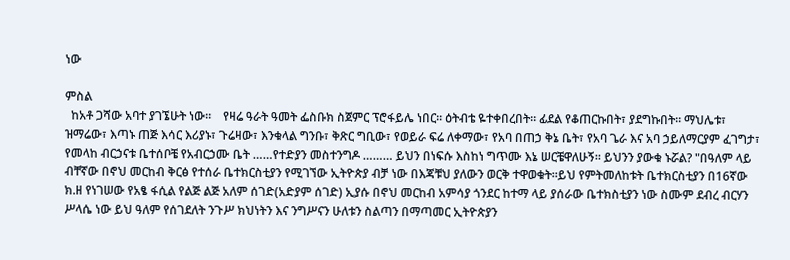ነው

ምስል
  ከአቶ ጋሻው አባተ ያገኜሁት ነው።    የዛሬ ዓራት ዓመት ፌስቡክ ስጀምር ፕሮፋይሌ ነበር። ዕትብቴ ዬተቀበረበት። ፊደል የቆጠርኩበት፣ ያደግኩበት። ማህሌቱ፣ ዝማሬው፣ እጣኑ ጠጅ እሳር እሪያኑ፣ ጉሬዛው፣ እንቁላል ግንቡ፣ ቅጽር ግቢው፣ የወይራ ፍሬ ለቀማው፣ የአባ በጠኃ ቅኔ ቤት፣ የአባ ጌራ እና አባ ኃይለማርያም ፈገግታ፣ የመላከ ብርኃናቱ ቤተሰቦቼ የአብርኃሙ ቤት ……የተድያን መስተንግዶ ……… ይህን በነፍሱ እስከነ ግጥሙ እኔ ሠርቼዋለሁኝ። ይህንን ያውቁ ኑሯል? "በዓለም ላይ ብቸኛው በኖህ መርከብ ቅርፅ የተሰራ ቤተክርስቲያን የሚገኘው ኢትዮጵያ ብቻ ነው በእጃቹህ ያለውን ወርቅ ተዋወቁት።ይህ የምትመለከቱት ቤተክርስቲያን በ16ኛው ክ.ዘ የነገሠው የአፄ ፋሲል የልጅ ልጅ አለም ሰገድ(አድያም ሰገድ) ኢያሱ በኖህ መርከብ አምሳያ ጎንደር ከተማ ላይ ያሰራው ቤተክስቲያን ነው ስሙም ደብረ ብርሃን ሥላሴ ነው ይህ ዓለም የሰገደለት ንጉሥ ክህነትን እና ንግሥናን ሁለቱን ስልጣን በማጣመር ኢትዮጵያን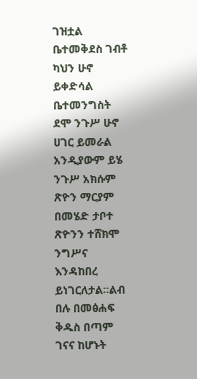ገዝቷል ቤተመቅደስ ገብቶ ካህን ሁኖ ይቀድሳል ቤተመንግስት ደሞ ንጉሥ ሁኖ ሀገር ይመራል አንዲያውም ይሄ ንጉሥ አክሱም ጽዮን ማርያም በመሄድ ታቦተ ጽዮንን ተሸክሞ ንግሥና እንዳከበረ ይነገርለታል።ልብ በሉ በመፅሐፍ ቅዱስ በጣም ገናና ከሆኑት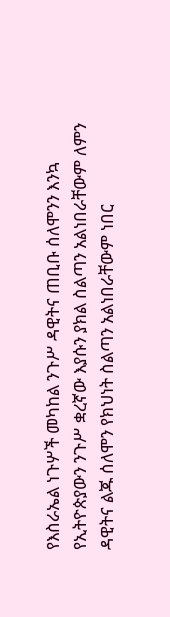የእስራኤል ነጉሦች መካከል ንጉሥ ዳዊትና ጠቢቡ ሰለሞንን እንኳ የኢትዮጵያውን ንጉሥ ቋረኛው እያሱን ያክል ስልጣን አልነበራቸውም ለምን ዳዊትና ልጁ ሰለሞን የክህነት ስልጣን አልነበራቸውም ነበር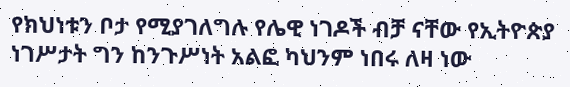የክህነቱን ቦታ የሚያገለግሉ የሌዊ ነገዶች ብቻ ናቸው የኢትዮጵያ ነገሥታት ግን ከንጉሥነት አልፎ ካህንም ነበሩ ለዛ ነው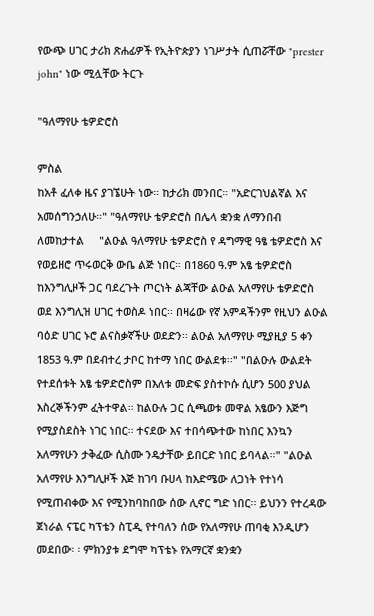የውጭ ሀገር ታሪክ ጽሐፊዎች የኢትዮጵያን ነገሥታት ሲጠሯቸው "prester john" ነው ሚሏቸው ትርጉ

"ዓለማየሁ ቴዎድሮስ

ምስል
ከአቶ ፈለቀ ዜና ያገኜሁት ነው። ከታሪክ መንበር። "አድርገህልኛል እና አመሰግንኃለሁ።" "ዓለማየሁ ቴዎድሮስ በሌላ ቋንቋ ለማንበብ ለመከታተል     "ልዑል ዓለማየሁ ቴዎድሮስ የ ዳግማዊ ዓፄ ቴዎድሮስ እና የወይዘሮ ጥሩወርቅ ውቤ ልጅ ነበር። በ1860 ዓ.ም አፄ ቴዎድሮስ ከእንግሊዞች ጋር ባደረጉት ጦርነት ልጃቸው ልዑል አለማየሁ ቴዎድሮስ ወደ እንግሊዝ ሀገር ተወስዶ ነበር፡፡ በዛሬው የኛ አምዳችንም የዚህን ልዑል ባዕድ ሀገር ኑሮ ልናስቃኛችሁ ወደድን፡፡ ልዑል አለማየሁ ሚያዚያ 5 ቀን 1853 ዓ.ም በደብተረ ታቦር ከተማ ነበር ውልደቱ፡፡" "በልዑሉ ውልደት የተደሰቱት አፄ ቴዎድሮስም በእለቱ መድፍ ያስተኮሱ ሲሆን 500 ያህል እስረኞችንም ፈትተዋል፡፡ ከልዑሉ ጋር ሲጫወቱ መዋል አፄውን እጅግ የሚያስደስት ነገር ነበር፡፡ ተናደው እና ተበሳጭተው ከነበር እንኳን አለማየሁን ታቅፈው ሲስሙ ንዴታቸው ይበርድ ነበር ይባላል፡፡" "ልዑል አለማየሁ እንግሊዞች እጅ ከገባ ቡሀላ ከእድሜው ለጋነት የተነሳ የሚጠብቀው እና የሚንከባከበው ሰው ሊኖር ግድ ነበር፡፡ ይህንን የተረዳው ጀነራል ናፔር ካፕቴን ስፒዲ የተባለን ሰው የአለማየሁ ጠባቂ እንዲሆን መደበው፡ ፡ ምክንያቱ ደግሞ ካፕቴኑ የአማርኛ ቋንቋን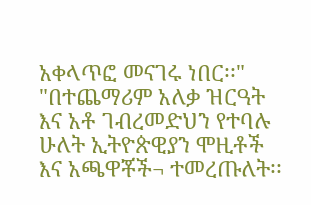አቀላጥፎ መናገሩ ነበር፡፡" "በተጨማሪም አለቃ ዝርዓት እና አቶ ገብረመድህን የተባሉ ሁለት ኢትዮጵዊያን ሞዚቶች እና አጫዋቾች¬ ተመረጡለት፡፡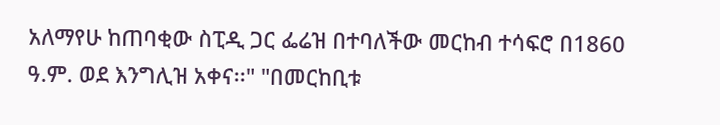አለማየሁ ከጠባቂው ስፒዲ ጋር ፌሬዝ በተባለችው መርከብ ተሳፍሮ በ1860 ዓ.ም. ወደ እንግሊዝ አቀና፡፡" "በመርከቢቱ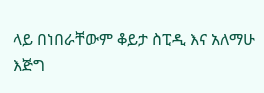ላይ በነበራቸውም ቆይታ ስፒዲ እና አለማሁ እጅግ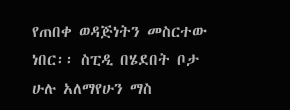የጠበቀ ወዳጅነትን መስርተው ነበር፡፡ ስፒዲ በሄደበት ቦታ ሁሉ አለማየሁን ማስ